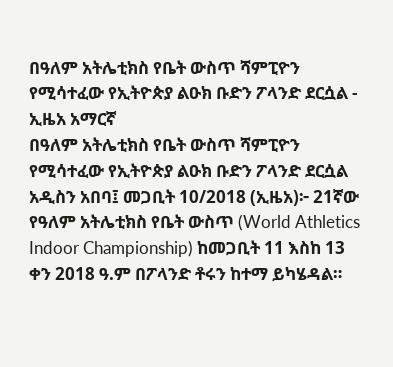በዓለም አትሌቲክስ የቤት ውስጥ ሻምፒዮን የሚሳተፈው የኢትዮጵያ ልዑክ ቡድን ፖላንድ ደርሷል - ኢዜአ አማርኛ
በዓለም አትሌቲክስ የቤት ውስጥ ሻምፒዮን የሚሳተፈው የኢትዮጵያ ልዑክ ቡድን ፖላንድ ደርሷል
አዲስን አበባ፤ መጋቢት 10/2018 (ኢዜአ)፦ 21ኛው የዓለም አትሌቲክስ የቤት ውስጥ (World Athletics Indoor Championship) ከመጋቢት 11 እስከ 13 ቀን 2018 ዓ.ም በፖላንድ ቶሩን ከተማ ይካሄዳል።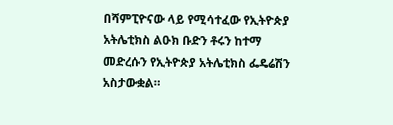በሻምፒዮናው ላይ የሚሳተፈው የኢትዮጵያ አትሌቲክስ ልዑክ ቡድን ቶሩን ከተማ መድረሱን የኢትዮጵያ አትሌቲክስ ፌዴሬሽን አስታውቋል።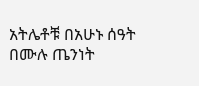አትሌቶቹ በአሁኑ ሰዓት በሙሉ ጤንነት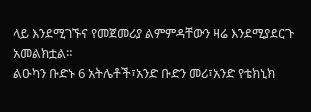ላይ እንደሚገኙና የመጀመሪያ ልምምዳቸውን ዛሬ እንደሚያደርጉ አመልክቷል።
ልዑካን ቡድኑ 6 አትሌቶች፣አንድ ቡድን መሪ፣አንድ የቴክኒክ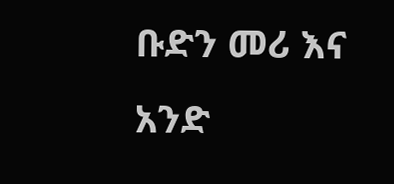ቡድን መሪ እና አንድ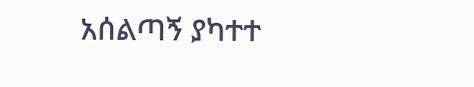አሰልጣኝ ያካተተ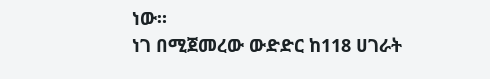ነው።
ነገ በሚጀመረው ውድድር ከ118 ሀገራት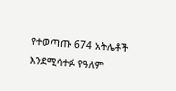የተወጣጡ 674 አትሌቶች እንደሚሳተፉ የዓለም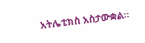አትሌቲክስ አስታውቋል።